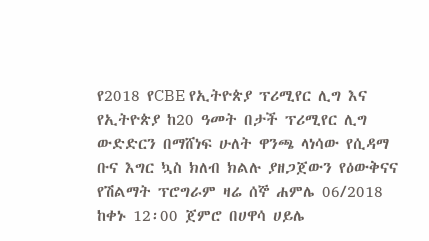የ2018 የCBE የኢትዮጵያ ፕሪሚየር ሊግ እና የኢትዮጵያ ከ20 ዓመት በታች ፕሪሚየር ሊግ ውድድርን በማሸነፍ ሁለት ዋንጫ ላነሳው የሲዳማ ቡና እግር ኳስ ክለብ ክልሉ ያዘጋጀውን የዕውቅናና የሽልማት ፕሮግራም ዛሬ ሰኞ ሐምሌ 06/2018 ከቀኑ 12፡00 ጀምሮ በሀዋሳ ሀይሌ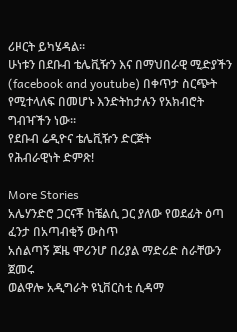ሪዞርት ይካሄዳል።
ሁነቱን በደቡብ ቴሌቪዥን እና በማህበራዊ ሚድያችን (facebook and youtube) በቀጥታ ስርጭት የሚተላለፍ በመሆኑ እንድትከታሉን የአክብሮት ግብዣችን ነው።
የደቡብ ሬዲዮና ቴሌቪዥን ድርጅት
የሕብራዊነት ድምጽ!

More Stories
አሌሃንድሮ ጋርናቾ ከቼልሲ ጋር ያለው የወደፊት ዕጣ ፈንታ በአጣብቂኝ ውስጥ
አሰልጣኝ ጆዜ ሞሪንሆ በሪያል ማድሪድ ስራቸውን ጀመሩ
ወልዋሎ አዲግራት ዩኒቨርስቲ ሲዳማ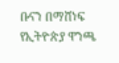ቡናን በማሸነፍ የኢትዮጵያ ዋንጫ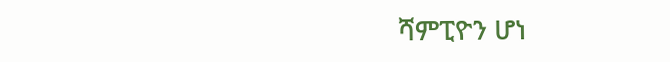ሻምፒዮን ሆነ